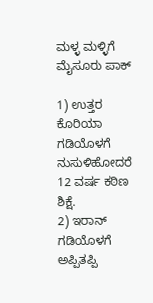ಮಳ್ಳ ಮಳ್ಳಿಗೆ ಮೈಸೂರು ಪಾಕ್

1) ಉತ್ತರ ಕೊರಿಯಾ ಗಡಿಯೊಳಗೆ ನುಸುಳಿಹೋದರೆ 12 ವರ್ಷ ಕಠಿಣ ಶಿಕ್ಷೆ.
2) ಇರಾನ್ ಗಡಿಯೊಳಗೆ ಅಪ್ಪಿತಪ್ಪಿ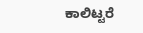ಕಾಲಿಟ್ಟರೆ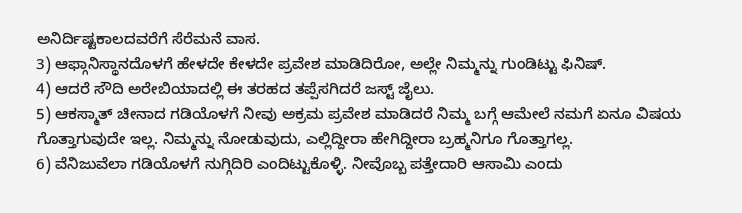ಅನಿರ್ದಿಷ್ಟಕಾಲದವರೆಗೆ ಸೆರೆಮನೆ ವಾಸ.
3) ಆಫ್ಗಾನಿಸ್ಥಾನದೊಳಗೆ ಹೇಳದೇ ಕೇಳದೇ ಪ್ರವೇಶ ಮಾಡಿದಿರೋ, ಅಲ್ಲೇ ನಿಮ್ಮನ್ನು ಗುಂಡಿಟ್ಟು ಫಿನಿಷ್.
4) ಆದರೆ ಸೌದಿ ಅರೇಬಿಯಾದಲ್ಲಿ ಈ ತರಹದ ತಪ್ಪೆಸಗಿದರೆ ಜಸ್ಟ್ ಜೈಲು.
5) ಆಕಸ್ಮಾತ್ ಚೀನಾದ ಗಡಿಯೊಳಗೆ ನೀವು ಅಕ್ರಮ ಪ್ರವೇಶ ಮಾಡಿದರೆ ನಿಮ್ಮ ಬಗ್ಗೆ ಆಮೇಲೆ ನಮಗೆ ಏನೂ ವಿಷಯ ಗೊತ್ತಾಗುವುದೇ ಇಲ್ಲ. ನಿಮ್ಮನ್ನು ನೋಡುವುದು, ಎಲ್ಲಿದ್ದೀರಾ ಹೇಗಿದ್ದೀರಾ ಬ್ರಹ್ಮನಿಗೂ ಗೊತ್ತಾಗಲ್ಲ.
6) ವೆನಿಜುವೆಲಾ ಗಡಿಯೊಳಗೆ ನುಗ್ಗಿದಿರಿ ಎಂದಿಟ್ಟುಕೊಳ್ಳಿ. ನೀವೊಬ್ಬ ಪತ್ತೇದಾರಿ ಆಸಾಮಿ ಎಂದು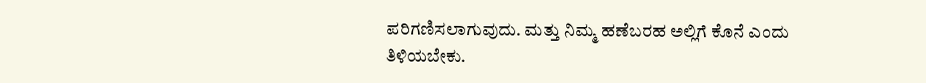ಪರಿಗಣಿಸಲಾಗುವುದು. ಮತ್ತು ನಿಮ್ಮ ಹಣೆಬರಹ ಅಲ್ಲಿಗೆ ಕೊನೆ ಎಂದು ತಿಳಿಯಬೇಕು.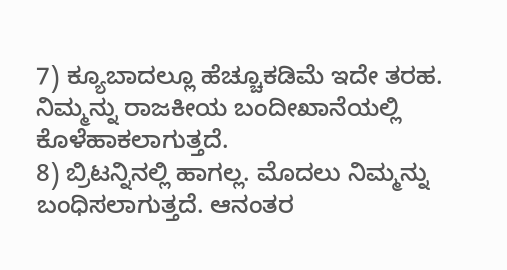7) ಕ್ಯೂಬಾದಲ್ಲೂ ಹೆಚ್ಚೂಕಡಿಮೆ ಇದೇ ತರಹ. ನಿಮ್ಮನ್ನು ರಾಜಕೀಯ ಬಂದೀಖಾನೆಯಲ್ಲಿ ಕೊಳೆಹಾಕಲಾಗುತ್ತದೆ.
8) ಬ್ರಿಟನ್ನಿನಲ್ಲಿ ಹಾಗಲ್ಲ. ಮೊದಲು ನಿಮ್ಮನ್ನು ಬಂಧಿಸಲಾಗುತ್ತದೆ. ಆನಂತರ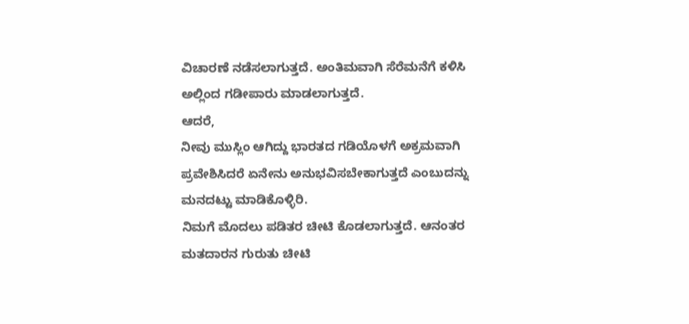ವಿಚಾರಣೆ ನಡೆಸಲಾಗುತ್ತದೆ. ಅಂತಿಮವಾಗಿ ಸೆರೆಮನೆಗೆ ಕಳಿಸಿ ಅಲ್ಲಿಂದ ಗಡೀಪಾರು ಮಾಡಲಾಗುತ್ತದೆ.
ಆದರೆ,
ನೀವು ಮುಸ್ಲಿಂ ಆಗಿದ್ದು ಭಾರತದ ಗಡಿಯೊಳಗೆ ಅಕ್ರಮವಾಗಿ ಪ್ರವೇಶಿಸಿದರೆ ಏನೇನು ಅನುಭವಿಸಬೇಕಾಗುತ್ತದೆ ಎಂಬುದನ್ನು ಮನದಟ್ಟು ಮಾಡಿಕೊಳ್ಳಿರಿ.
ನಿಮಗೆ ಮೊದಲು ಪಡಿತರ ಚೀಟಿ ಕೊಡಲಾಗುತ್ತದೆ. ಆನಂತರ ಮತದಾರನ ಗುರುತು ಚೀಟಿ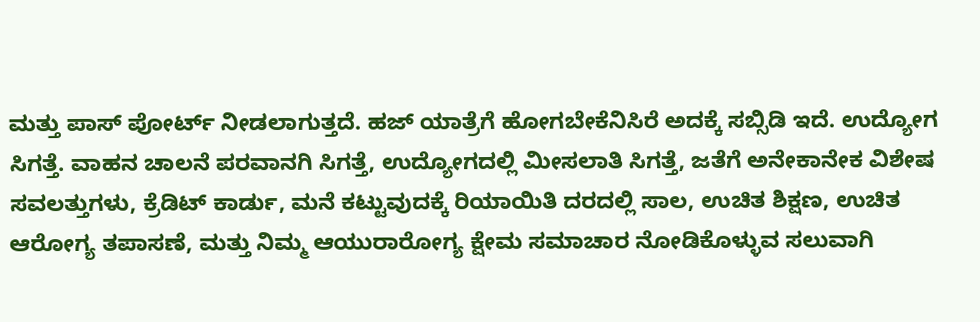ಮತ್ತು ಪಾಸ್ ಪೋರ್ಟ್ ನೀಡಲಾಗುತ್ತದೆ. ಹಜ್ ಯಾತ್ರೆಗೆ ಹೋಗಬೇಕೆನಿಸಿರೆ ಅದಕ್ಕೆ ಸಬ್ಸಿಡಿ ಇದೆ. ಉದ್ಯೋಗ ಸಿಗತ್ತೆ. ವಾಹನ ಚಾಲನೆ ಪರವಾನಗಿ ಸಿಗತ್ತೆ, ಉದ್ಯೋಗದಲ್ಲಿ ಮೀಸಲಾತಿ ಸಿಗತ್ತೆ, ಜತೆಗೆ ಅನೇಕಾನೇಕ ವಿಶೇಷ ಸವಲತ್ತುಗಳು, ಕ್ರೆಡಿಟ್ ಕಾರ್ಡು, ಮನೆ ಕಟ್ಟುವುದಕ್ಕೆ ರಿಯಾಯಿತಿ ದರದಲ್ಲಿ ಸಾಲ, ಉಚಿತ ಶಿಕ್ಷಣ, ಉಚಿತ ಆರೋಗ್ಯ ತಪಾಸಣೆ, ಮತ್ತು ನಿಮ್ಮ ಆಯುರಾರೋಗ್ಯ ಕ್ಷೇಮ ಸಮಾಚಾರ ನೋಡಿಕೊಳ್ಳುವ ಸಲುವಾಗಿ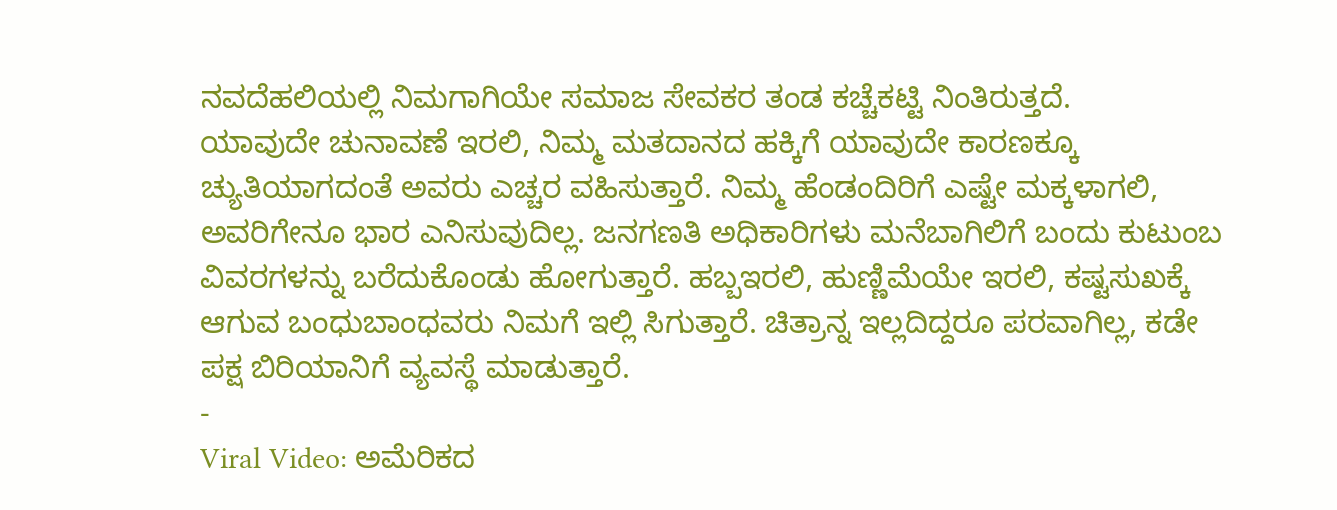ನವದೆಹಲಿಯಲ್ಲಿ ನಿಮಗಾಗಿಯೇ ಸಮಾಜ ಸೇವಕರ ತಂಡ ಕಚ್ಚೆಕಟ್ಟಿ ನಿಂತಿರುತ್ತದೆ.
ಯಾವುದೇ ಚುನಾವಣೆ ಇರಲಿ, ನಿಮ್ಮ ಮತದಾನದ ಹಕ್ಕಿಗೆ ಯಾವುದೇ ಕಾರಣಕ್ಕೂ ಚ್ಯುತಿಯಾಗದಂತೆ ಅವರು ಎಚ್ಚರ ವಹಿಸುತ್ತಾರೆ. ನಿಮ್ಮ ಹೆಂಡಂದಿರಿಗೆ ಎಷ್ಟೇ ಮಕ್ಕಳಾಗಲಿ, ಅವರಿಗೇನೂ ಭಾರ ಎನಿಸುವುದಿಲ್ಲ. ಜನಗಣತಿ ಅಧಿಕಾರಿಗಳು ಮನೆಬಾಗಿಲಿಗೆ ಬಂದು ಕುಟುಂಬ ವಿವರಗಳನ್ನು ಬರೆದುಕೊಂಡು ಹೋಗುತ್ತಾರೆ. ಹಬ್ಬಇರಲಿ, ಹುಣ್ಣಿಮೆಯೇ ಇರಲಿ, ಕಷ್ಟಸುಖಕ್ಕೆ ಆಗುವ ಬಂಧುಬಾಂಧವರು ನಿಮಗೆ ಇಲ್ಲಿ ಸಿಗುತ್ತಾರೆ. ಚಿತ್ರಾನ್ನ ಇಲ್ಲದಿದ್ದರೂ ಪರವಾಗಿಲ್ಲ, ಕಡೇ ಪಕ್ಷ ಬಿರಿಯಾನಿಗೆ ವ್ಯವಸ್ಥೆ ಮಾಡುತ್ತಾರೆ.
-
Viral Video: ಅಮೆರಿಕದ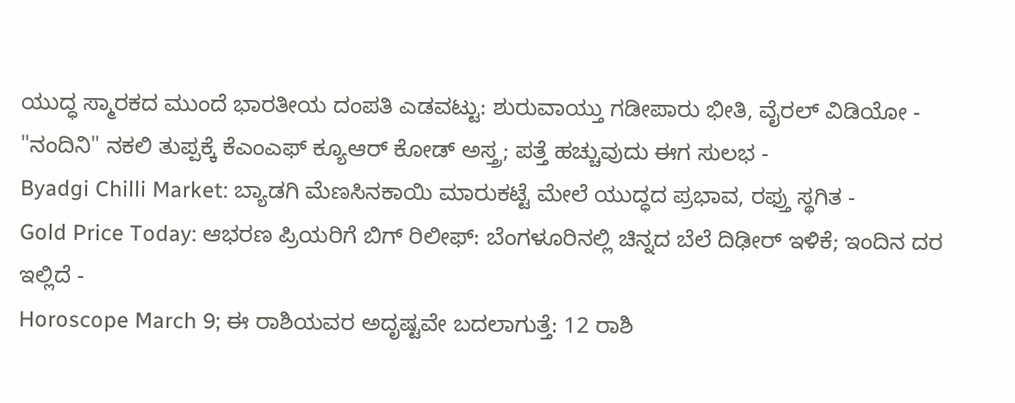ಯುದ್ಧ ಸ್ಮಾರಕದ ಮುಂದೆ ಭಾರತೀಯ ದಂಪತಿ ಎಡವಟ್ಟು: ಶುರುವಾಯ್ತು ಗಡೀಪಾರು ಭೀತಿ, ವೈರಲ್ ವಿಡಿಯೋ -
"ನಂದಿನಿ" ನಕಲಿ ತುಪ್ಪಕ್ಕೆ ಕೆಎಂಎಫ್ ಕ್ಯೂಆರ್ ಕೋಡ್ ಅಸ್ತ್ರ; ಪತ್ತೆ ಹಚ್ಚುವುದು ಈಗ ಸುಲಭ -
Byadgi Chilli Market: ಬ್ಯಾಡಗಿ ಮೆಣಸಿನಕಾಯಿ ಮಾರುಕಟ್ಟೆ ಮೇಲೆ ಯುದ್ಧದ ಪ್ರಭಾವ, ರಫ್ತು ಸ್ಥಗಿತ -
Gold Price Today: ಆಭರಣ ಪ್ರಿಯರಿಗೆ ಬಿಗ್ ರಿಲೀಫ್: ಬೆಂಗಳೂರಿನಲ್ಲಿ ಚಿನ್ನದ ಬೆಲೆ ದಿಢೀರ್ ಇಳಿಕೆ; ಇಂದಿನ ದರ ಇಲ್ಲಿದೆ -
Horoscope March 9; ಈ ರಾಶಿಯವರ ಅದೃಷ್ಟವೇ ಬದಲಾಗುತ್ತೆ: 12 ರಾಶಿ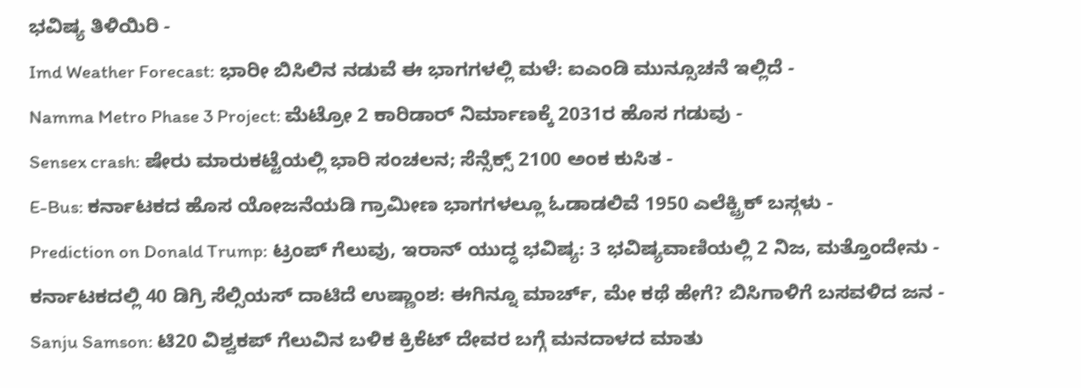ಭವಿಷ್ಯ ತಿಳಿಯಿರಿ -
Imd Weather Forecast: ಭಾರೀ ಬಿಸಿಲಿನ ನಡುವೆ ಈ ಭಾಗಗಳಲ್ಲಿ ಮಳೆ: ಐಎಂಡಿ ಮುನ್ಸೂಚನೆ ಇಲ್ಲಿದೆ -
Namma Metro Phase 3 Project: ಮೆಟ್ರೋ 2 ಕಾರಿಡಾರ್ ನಿರ್ಮಾಣಕ್ಕೆ 2031ರ ಹೊಸ ಗಡುವು -
Sensex crash: ಷೇರು ಮಾರುಕಟ್ಟೆಯಲ್ಲಿ ಭಾರಿ ಸಂಚಲನ; ಸೆನ್ಸೆಕ್ಸ್ 2100 ಅಂಕ ಕುಸಿತ -
E-Bus: ಕರ್ನಾಟಕದ ಹೊಸ ಯೋಜನೆಯಡಿ ಗ್ರಾಮೀಣ ಭಾಗಗಳಲ್ಲೂ ಓಡಾಡಲಿವೆ 1950 ಎಲೆಕ್ಟ್ರಿಕ್ ಬಸ್ಗಳು -
Prediction on Donald Trump: ಟ್ರಂಪ್ ಗೆಲುವು, ಇರಾನ್ ಯುದ್ಧ ಭವಿಷ್ಯ: 3 ಭವಿಷ್ಯವಾಣಿಯಲ್ಲಿ 2 ನಿಜ, ಮತ್ತೊಂದೇನು -
ಕರ್ನಾಟಕದಲ್ಲಿ 40 ಡಿಗ್ರಿ ಸೆಲ್ಸಿಯಸ್ ದಾಟಿದೆ ಉಷ್ಣಾಂಶ: ಈಗಿನ್ನೂ ಮಾರ್ಚ್, ಮೇ ಕಥೆ ಹೇಗೆ? ಬಿಸಿಗಾಳಿಗೆ ಬಸವಳಿದ ಜನ -
Sanju Samson: ಟಿ20 ವಿಶ್ವಕಪ್ ಗೆಲುವಿನ ಬಳಿಕ ಕ್ರಿಕೆಟ್ ದೇವರ ಬಗ್ಗೆ ಮನದಾಳದ ಮಾತು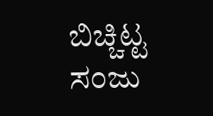ಬಿಚ್ಚಿಟ್ಟ ಸಂಜು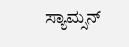ಸ್ಯಾಮ್ಸನ್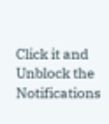Click it and Unblock the Notifications